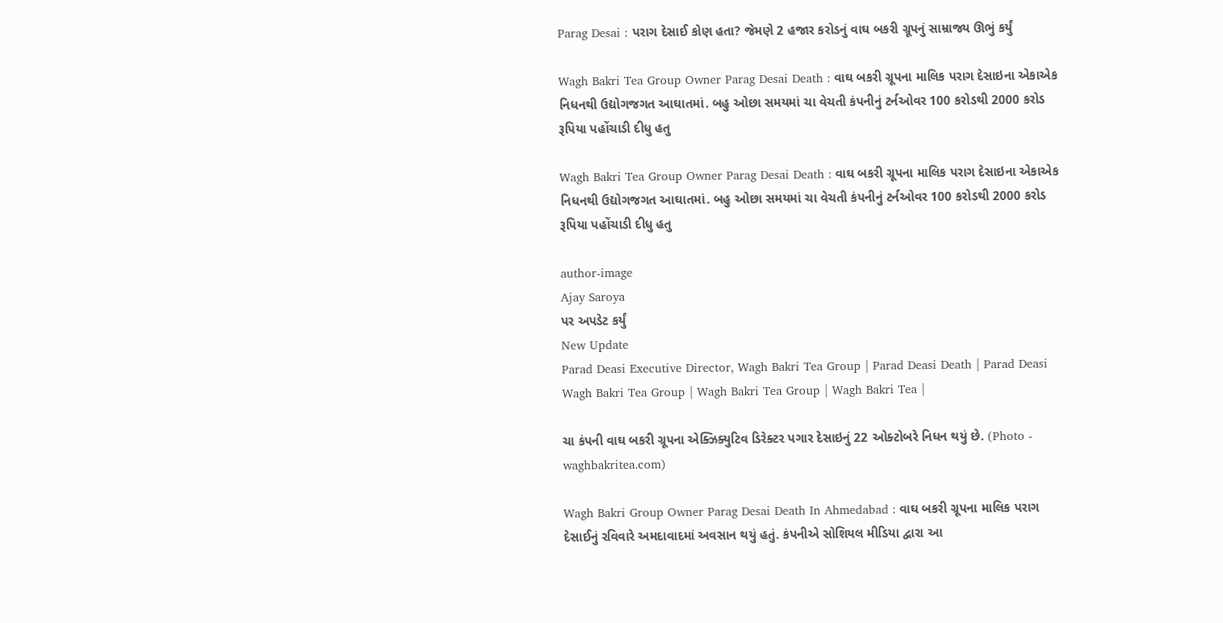Parag Desai : પરાગ દેસાઈ કોણ હતા? જેમણે 2 હજાર કરોડનું વાઘ બકરી ગ્રૂપનું સામ્રાજ્ય ઊભું કર્યું

Wagh Bakri Tea Group Owner Parag Desai Death : વાઘ બકરી ગ્રૂપના માલિક પરાગ દેસાઇના એકાએક નિધનથી ઉદ્યોગજગત આઘાતમાં. બહુ ઓછા સમયમાં ચા વેચતી કંપનીનું ટર્નઓવર 100 કરોડથી 2000 કરોડ રૂપિયા પહોંચાડી દીધુ હતુ

Wagh Bakri Tea Group Owner Parag Desai Death : વાઘ બકરી ગ્રૂપના માલિક પરાગ દેસાઇના એકાએક નિધનથી ઉદ્યોગજગત આઘાતમાં. બહુ ઓછા સમયમાં ચા વેચતી કંપનીનું ટર્નઓવર 100 કરોડથી 2000 કરોડ રૂપિયા પહોંચાડી દીધુ હતુ

author-image
Ajay Saroya
પર અપડેટ કર્યું
New Update
Parad Deasi Executive Director, Wagh Bakri Tea Group | Parad Deasi Death | Parad Deasi Wagh Bakri Tea Group | Wagh Bakri Tea Group | Wagh Bakri Tea |

ચા કંપની વાઘ બકરી ગ્રૂપના એક્ઝિક્યુટિવ ડિરેક્ટર પગાર દેસાઇનું 22 ઓક્ટોબરે નિધન થયું છે. (Photo - waghbakritea.com)

Wagh Bakri Group Owner Parag Desai Death In Ahmedabad : વાઘ બકરી ગ્રૂપના માલિક પરાગ દેસાઈનું રવિવારે અમદાવાદમાં અવસાન થયું હતું. કંપનીએ સોશિયલ મીડિયા દ્વારા આ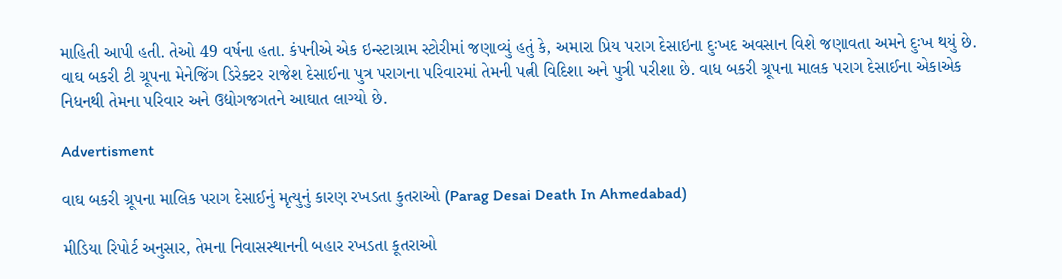માહિતી આપી હતી. તેઓ 49 વર્ષના હતા. કંપનીએ એક ઇન્સ્ટાગ્રામ સ્ટોરીમાં જણાવ્યું હતું કે, અમારા પ્રિય પરાગ દેસાઇના દુઃખદ અવસાન વિશે જણાવતા અમને દુઃખ થયું છે. વાઘ બકરી ટી ગ્રૂપના મેનેજિંગ ડિરેક્ટર રાજેશ દેસાઈના પુત્ર પરાગના પરિવારમાં તેમની પત્ની વિદિશા અને પુત્રી પરીશા છે. વાધ બકરી ગ્રૂપના માલક પરાગ દેસાઈના એકાએક નિધનથી તેમના પરિવાર અને ઉદ્યોગજગતને આઘાત લાગ્યો છે.

Advertisment

વાઘ બકરી ગ્રૂપના માલિક પરાગ દેસાઈનું મૃત્યુનું કારણ રખડતા કુતરાઓ (Parag Desai Death In Ahmedabad)

મીડિયા રિપોર્ટ અનુસાર, તેમના નિવાસસ્થાનની બહાર રખડતા કૂતરાઓ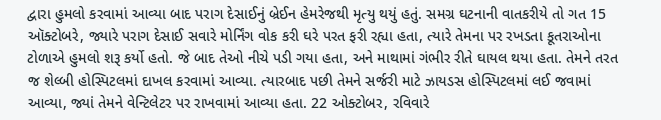દ્વારા હુમલો કરવામાં આવ્યા બાદ પરાગ દેસાઈનું બ્રેઈન હેમરેજથી મૃત્યુ થયું હતું. સમગ્ર ઘટનાની વાતકરીયે તો ગત 15 ઑક્ટોબરે, જ્યારે પરાગ દેસાઈ સવારે મોર્નિંગ વોક કરી ઘરે પરત ફરી રહ્યા હતા, ત્યારે તેમના પર રખડતા કૂતરાઓના ટોળાએ હુમલો શરૂ કર્યો હતો. જે બાદ તેઓ નીચે પડી ગયા હતા, અને માથામાં ગંભીર રીતે ઘાયલ થયા હતા. તેમને તરત જ શેલ્બી હોસ્પિટલમાં દાખલ કરવામાં આવ્યા. ત્યારબાદ પછી તેમને સર્જરી માટે ઝાયડસ હોસ્પિટલમાં લઈ જવામાં આવ્યા, જ્યાં તેમને વેન્ટિલેટર પર રાખવામાં આવ્યા હતા. 22 ઓક્ટોબર, રવિવારે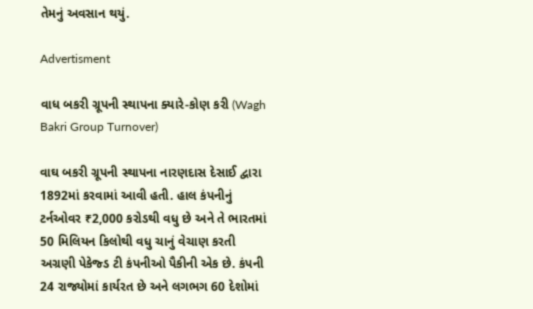તેમનું અવસાન થયું.

Advertisment

વાધ બકરી ગ્રૂપની સ્થાપના ક્યારે-કોણ કરી (Wagh Bakri Group Turnover)

વાઘ બકરી ગ્રૂપની સ્થાપના નારણદાસ દેસાઈ દ્વારા 1892માં કરવામાં આવી હતી. હાલ કંપનીનું ટર્નઓવર ₹2,000 કરોડથી વધુ છે અને તે ભારતમાં 50 મિલિયન કિલોથી વધુ ચાનું વેચાણ કરતી અગ્રણી પેકેજ્ડ ટી કંપનીઓ પૈકીની એક છે. કંપની 24 રાજ્યોમાં કાર્યરત છે અને લગભગ 60 દેશોમાં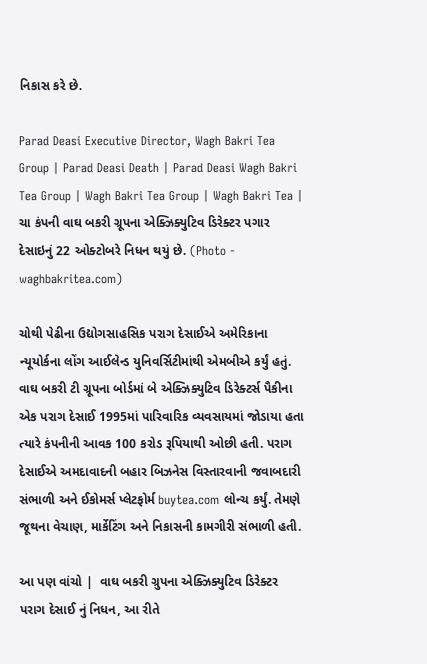નિકાસ કરે છે.

Parad Deasi Executive Director, Wagh Bakri Tea Group | Parad Deasi Death | Parad Deasi Wagh Bakri Tea Group | Wagh Bakri Tea Group | Wagh Bakri Tea |
ચા કંપની વાઘ બકરી ગ્રૂપના એક્ઝિક્યુટિવ ડિરેક્ટર પગાર દેસાઇનું 22 ઓક્ટોબરે નિધન થયું છે. (Photo - waghbakritea.com)

ચોથી પેઢીના ઉદ્યોગસાહસિક પરાગ દેસાઈએ અમેરિકાના ન્યૂયોર્કના લોંગ આઈલેન્ડ યુનિવર્સિટીમાંથી એમબીએ કર્યું હતું. વાઘ બકરી ટી ગ્રૂપના બોર્ડમાં બે એક્ઝિક્યુટિવ ડિરેક્ટર્સ પૈકીના એક પરાગ દેસાઈ 1995માં પારિવારિક વ્યવસાયમાં જોડાયા હતા ત્યારે કંપનીની આવક 100 કરોડ રૂપિયાથી ઓછી હતી. પરાગ દેસાઈએ અમદાવાદની બહાર બિઝનેસ વિસ્તારવાની જવાબદારી સંભાળી અને ઈકોમર્સ પ્લેટફોર્મ buytea.com લોન્ચ કર્યું. તેમણે જૂથના વેચાણ, માર્કેટિંગ અને નિકાસની કામગીરી સંભાળી હતી.

આ પણ વાંચો |  વાઘ બકરી ગ્રુપના એક્ઝિક્યુટિવ ડિરેક્ટર પરાગ દેસાઈ નું નિધન, આ રીતે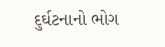દુર્ઘટનાનો ભોગ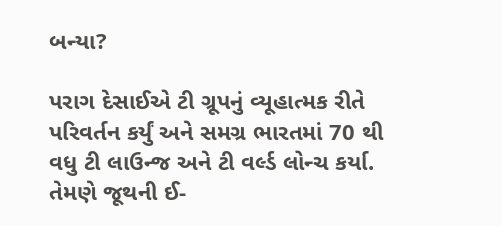બન્યા?

પરાગ દેસાઈએ ટી ગ્રૂપનું વ્યૂહાત્મક રીતે પરિવર્તન કર્યું અને સમગ્ર ભારતમાં 70 થી વધુ ટી લાઉન્જ અને ટી વર્લ્ડ લોન્ચ કર્યા. તેમણે જૂથની ઈ-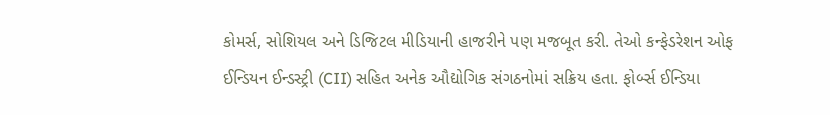કોમર્સ, સોશિયલ અને ડિજિટલ મીડિયાની હાજરીને પણ મજબૂત કરી. તેઓ કન્ફેડરેશન ઓફ ઈન્ડિયન ઈન્ડસ્ટ્રી (CII) સહિત અનેક ઔદ્યોગિક સંગઠનોમાં સક્રિય હતા. ફોર્બ્સ ઈન્ડિયા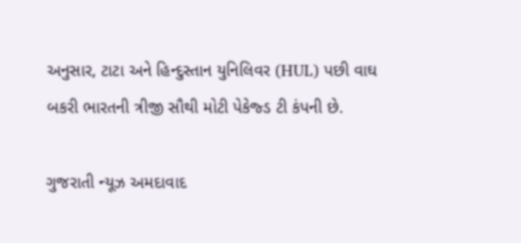અનુસાર, ટાટા અને હિન્દુસ્તાન યુનિલિવર (HUL) પછી વાઘ બકરી ભારતની ત્રીજી સૌથી મોટી પેકેજ્ડ ટી કંપની છે.

ગુજરાતી ન્યૂઝ અમદાવાદ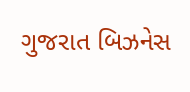ગુજરાત બિઝનેસ